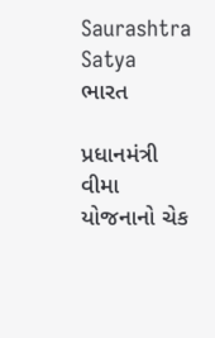Saurashtra Satya
ભારત

પ્રધાનમંત્રી વીમા યોજનાનો ચેક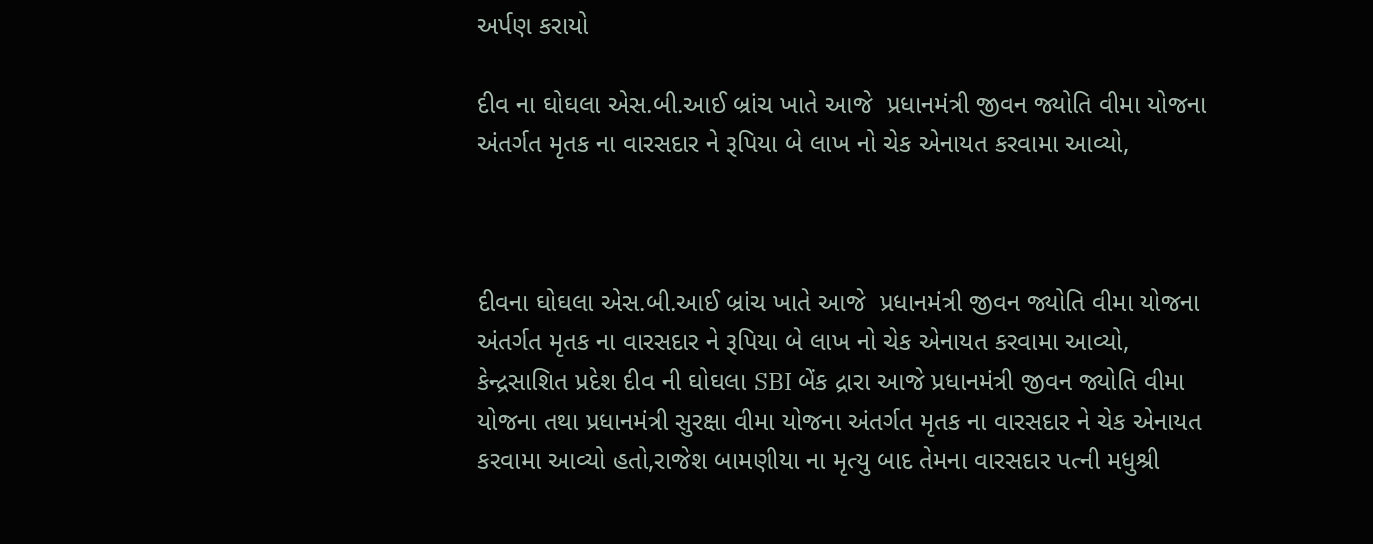અર્પણ કરાયો

દીવ ના ઘોઘલા એસ.બી.આઈ બ્રાંચ ખાતે આજે  પ્રધાનમંત્રી જીવન જ્યોતિ વીમા યોજના અંતર્ગત મૃતક ના વારસદાર ને રૂપિયા બે લાખ નો ચેક એનાયત કરવામા આવ્યો,



દીવના ઘોઘલા એસ.બી.આઈ બ્રાંચ ખાતે આજે  પ્રધાનમંત્રી જીવન જ્યોતિ વીમા યોજના અંતર્ગત મૃતક ના વારસદાર ને રૂપિયા બે લાખ નો ચેક એનાયત કરવામા આવ્યો, કેન્દ્રસાશિત પ્રદેશ દીવ ની ઘોઘલા SBI બેંક દ્રારા આજે પ્રધાનમંત્રી જીવન જ્યોતિ વીમા યોજના તથા પ્રધાનમંત્રી સુરક્ષા વીમા યોજના અંતર્ગત મૃતક ના વારસદાર ને ચેક એનાયત કરવામા આવ્યો હતો,રાજેશ બામણીયા ના મૃત્યુ બાદ તેમના વારસદાર પત્ની મધુશ્રી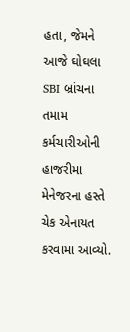હતા, જેમને આજે ઘોઘલા SBI બ્રાંચના તમામ કર્મચારીઓની હાજરીમા મેનેજરના હસ્તે  ચેક એનાયત કરવામા આવ્યો.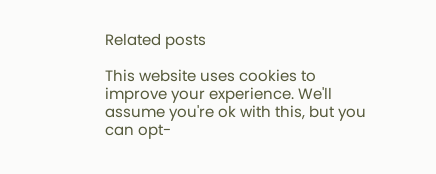Related posts

This website uses cookies to improve your experience. We'll assume you're ok with this, but you can opt-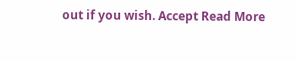out if you wish. Accept Read More